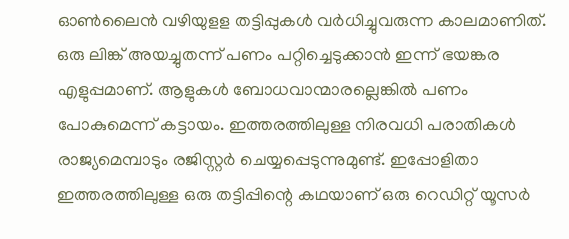ഓൺലൈൻ വഴിയുളള തട്ടിപ്പുകൾ വർധിച്ചുവരുന്ന കാലമാണിത്. ഒരു ലിങ്ക് അയച്ചുതന്ന് പണം പറ്റിച്ചെടുക്കാൻ ഇന്ന് ഭയങ്കര എളുപ്പമാണ്. ആളുകൾ ബോധവാന്മാരല്ലെങ്കിൽ പണം പോകുമെന്ന് കട്ടായം. ഇത്തരത്തിലുള്ള നിരവധി പരാതികൾ രാജ്യമെമ്പാടും രജിസ്റ്റർ ചെയ്യപ്പെടുന്നുമുണ്ട്. ഇപ്പോളിതാ ഇത്തരത്തിലുള്ള ഒരു തട്ടിപ്പിന്റെ കഥയാണ് ഒരു റെഡിറ്റ് യൂസർ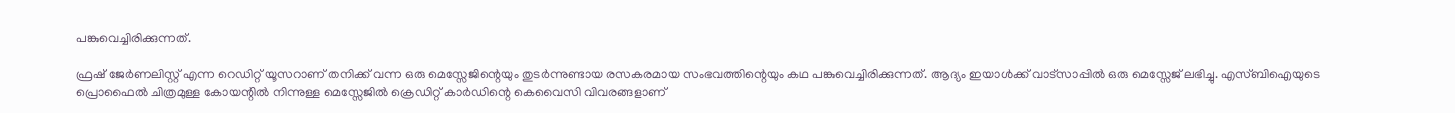പങ്കുവെച്ചിരിക്കുന്നത്.

ഫ്രഷ് ജേർണലിസ്റ്റ് എന്ന റെഡിറ്റ് യൂസറാണ് തനിക്ക് വന്ന ഒരു മെസ്സേജിന്റെയും തുടർന്നുണ്ടായ രസകരമായ സംഭവത്തിന്റെയും കഥ പങ്കുവെച്ചിരിക്കുന്നത്. ആദ്യം ഇയാൾക്ക് വാട്സാപ്പിൽ ഒരു മെസ്സേജ് ലഭിച്ചു. എസ്ബിഐയുടെ പ്രൊഫൈൽ ചിത്രമുള്ള കോയന്റിൽ നിന്നുള്ള മെസ്സേജിൽ ക്രെഡിറ്റ് കാർഡിന്റെ കെവൈസി വിവരങ്ങളാണ്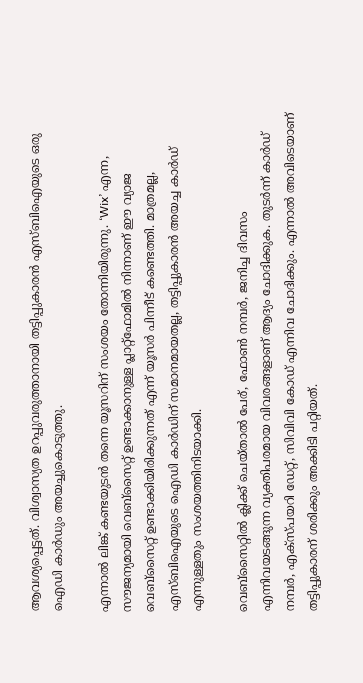ആവശ്യപ്പെട്ടത്. വിശ്വാസ്യത ഉറപ്പുവരുത്താനായി തട്ടിപ്പുകാരൻ എസ്ബിഐയുടെ ഒരു ഐഡി കാർഡും അയച്ചുകൊടുത്തു.

എന്നാൽ ലിങ്ക് കണ്ടയുടൻ തന്നെ യൂസറിന് സംശയം തോന്നിയിരുന്നു. ‘Wix’ എന്ന, സൗജന്യമായി വെബ്‌സൈറ്റ് ഉണ്ടാക്കാനുള്ള പ്ലാറ്റ്ഫോമിൽ നിന്നാണ് ഈ വ്യാജ വെബ്‌സൈറ്റ് ഉണ്ടാക്കിയിരിക്കുന്നത് എന്ന് യൂസർ പിന്നീട് കണ്ടെത്തി. മാത്രമല്ല, എസ്ബിഐയുടെ ഐഡി കാർഡിന് സമാനമായതല്ല, തട്ടിപ്പുകാരൻ അയച്ച കാർഡ് എന്നുള്ളതും സംശയത്തിനിടയാക്കി.

വെബ്‌സൈറ്റിൽ ക്ലിക്ക് ചെയ്‌താൽ പേര്, ഫോൺ നമ്പർ, ജനിച്ച ദിവസം എന്നിവയടങ്ങുന്ന വ്യക്തിപരമായ വിവരങ്ങളാണ് ആദ്യം ചോദിക്കുക. തുടർന്ന് കാർഡ് നമ്പർ, എക്സ്പയറി ഡേറ്റ്, സിവിവി കോഡ് എന്നിവ ചോദിക്കും. എന്നാൽ അവിടെയാണ് തട്ടിപ്പുകാരന് ശരിക്കും അക്കിടി പറ്റിയത്.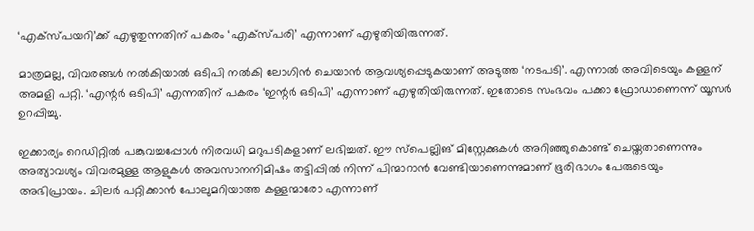‘എക്സ്പയറി’ക്ക് എഴുതുന്നതിന് പകരം ‘എക്സ്പരി’ എന്നാണ് എഴുതിയിരുന്നത്.

മാത്രമല്ല, വിവരങ്ങൾ നൽകിയാൽ ഒടിപി നൽകി ലോഗിൻ ചെയാൻ ആവശ്യപ്പെടുകയാണ് അടുത്ത ‘നടപടി’. എന്നാൽ അവിടെയും കള്ളന് അമളി പറ്റി. ‘എന്റർ ഒടിപി’ എന്നതിന് പകരം ‘ഇന്റർ ഒടിപി’ എന്നാണ് എഴുതിയിരുന്നത്. ഇതോടെ സംഭവം പക്കാ ഫ്രോഡാണെന്ന് യൂസർ ഉറപ്പിച്ചു.

ഇക്കാര്യം റെഡിറ്റിൽ പങ്കുവച്ചപ്പോൾ നിരവധി മറുപടികളാണ് ലഭിച്ചത്. ഈ സ്പെല്ലിങ് മിസ്റ്റേക്കുകൾ അറിഞ്ഞുകൊണ്ട് ചെയ്തതാണെന്നും അത്യാവശ്യം വിവരമുള്ള ആളുകൾ അവസാനനിമിഷം തട്ടിപ്പിൽ നിന്ന് പിന്മാറാൻ വേണ്ടിയാണെന്നുമാണ് ഭൂരിഭാഗം പേരുടെയും അഭിപ്രായം. ചിലർ പറ്റിക്കാൻ പോലുമറിയാത്ത കള്ളന്മാരോ എന്നാണ്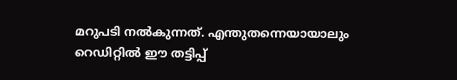മറുപടി നൽകുന്നത്. എന്തുതന്നെയായാലും റെഡിറ്റിൽ ഈ തട്ടിപ്പ്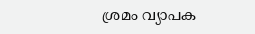ശ്രമം വ്യാപക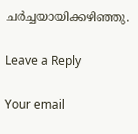ചർച്ചയായിക്കഴിഞ്ഞു.

Leave a Reply

Your email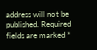address will not be published. Required fields are marked *